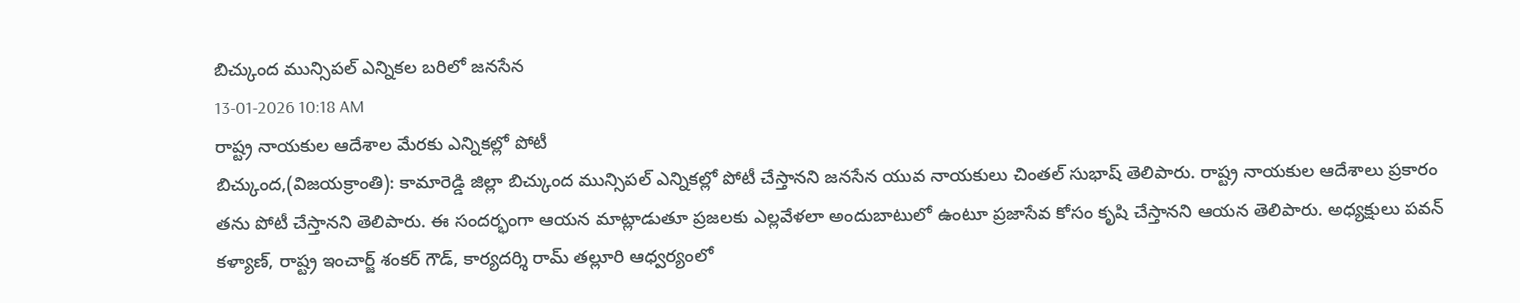బిచ్కుంద మున్సిపల్ ఎన్నికల బరిలో జనసేన
13-01-2026 10:18 AM
రాష్ట్ర నాయకుల ఆదేశాల మేరకు ఎన్నికల్లో పోటీ
బిచ్కుంద,(విజయక్రాంతి): కామారెడ్డి జిల్లా బిచ్కుంద మున్సిపల్ ఎన్నికల్లో పోటీ చేస్తానని జనసేన యువ నాయకులు చింతల్ సుభాష్ తెలిపారు. రాష్ట్ర నాయకుల ఆదేశాలు ప్రకారం తను పోటీ చేస్తానని తెలిపారు. ఈ సందర్భంగా ఆయన మాట్లాడుతూ ప్రజలకు ఎల్లవేళలా అందుబాటులో ఉంటూ ప్రజాసేవ కోసం కృషి చేస్తానని ఆయన తెలిపారు. అధ్యక్షులు పవన్ కళ్యాణ్, రాష్ట్ర ఇంచార్జ్ శంకర్ గౌడ్, కార్యదర్శి రామ్ తల్లూరి ఆధ్వర్యంలో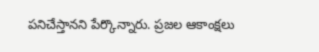పనిచేస్తానని పేర్కొన్నారు. ప్రజల ఆకాంక్షలు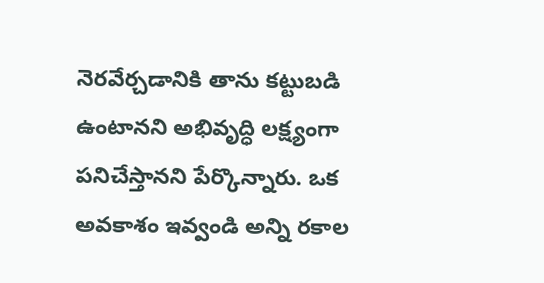నెరవేర్చడానికి తాను కట్టుబడి ఉంటానని అభివృద్ధి లక్ష్యంగా పనిచేస్తానని పేర్కొన్నారు. ఒక అవకాశం ఇవ్వండి అన్ని రకాల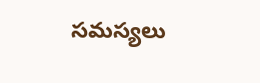సమస్యలు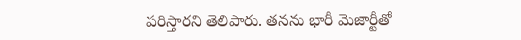పరిస్తారని తెలిపారు. తనను భారీ మెజార్టీతో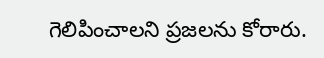గెలిపించాలని ప్రజలను కోరారు.